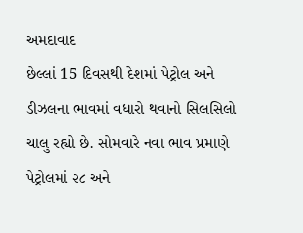અમદાવાદ
છેલ્લાં 15 દિવસથી દેશમાં પેટ્રોલ અને ડીઝલના ભાવમાં વધારો થવાનો સિલસિલો ચાલુ રહ્યો છે. સોમવારે નવા ભાવ પ્રમાણે પેટ્રોલમાં ૨૮ અને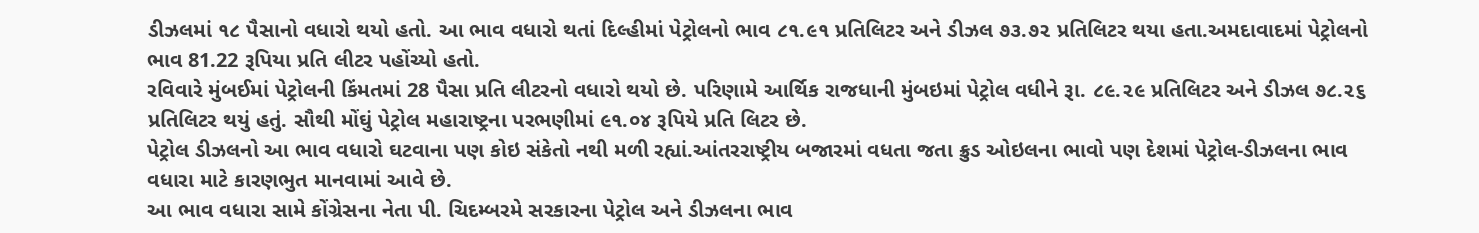ડીઝલમાં ૧૮ પૈસાનો વધારો થયો હતો. આ ભાવ વધારો થતાં દિલ્હીમાં પેટ્રોલનો ભાવ ૮૧.૯૧ પ્રતિલિટર અને ડીઝલ ૭૩.૭૨ પ્રતિલિટર થયા હતા.અમદાવાદમાં પેટ્રોલનો ભાવ 81.22 રૂપિયા પ્રતિ લીટર પહોંચ્યો હતો.
રવિવારે મુંબઈમાં પેટ્રોલની કિંમતમાં 28 પૈસા પ્રતિ લીટરનો વધારો થયો છે. પરિણામે આર્થિક રાજધાની મુંબઇમાં પેટ્રોલ વધીને રૂા. ૮૯.૨૯ પ્રતિલિટર અને ડીઝલ ૭૮.૨૬ પ્રતિલિટર થયું હતું. સૌથી મોંઘું પેટ્રોલ મહારાષ્ટ્રના પરભણીમાં ૯૧.૦૪ રૂપિયે પ્રતિ લિટર છે.
પેટ્રોલ ડીઝલનો આ ભાવ વધારો ઘટવાના પણ કોઇ સંકેતો નથી મળી રહ્યાં.આંતરરાષ્ટ્રીય બજારમાં વધતા જતા ક્રુડ ઓઇલના ભાવો પણ દેશમાં પેટ્રોલ-ડીઝલના ભાવ વધારા માટે કારણભુત માનવામાં આવે છે.
આ ભાવ વધારા સામે કોંગ્રેસના નેતા પી. ચિદમ્બરમે સરકારના પેટ્રોલ અને ડીઝલના ભાવ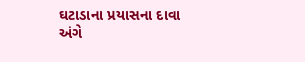ઘટાડાના પ્રયાસના દાવા અંગે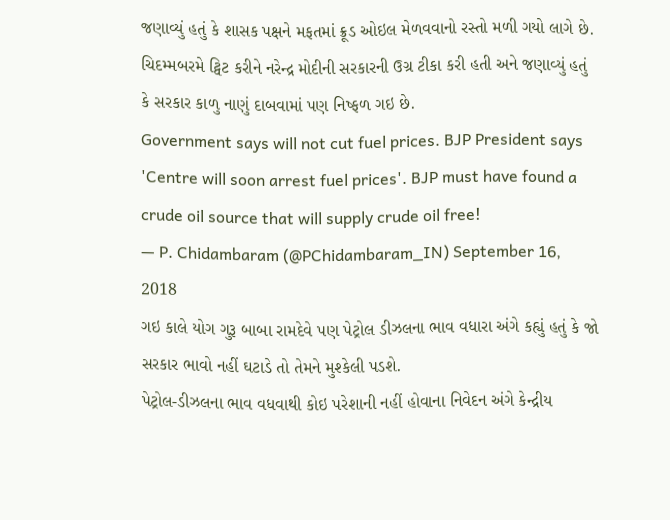જણાવ્યું હતું કે શાસક પક્ષને મફતમાં ક્રૂડ ઓઇલ મેળવવાનો રસ્તો મળી ગયો લાગે છે.
ચિદમ્મબરમે ટ્વિટ કરીને નરેન્દ્ર મોદીની સરકારની ઉગ્ર ટીકા કરી હતી અને જણાવ્યું હતું કે સરકાર કાળુ નાણું દાબવામાં પણ નિષ્ફળ ગઇ છે.
Government says will not cut fuel prices. BJP President says 'Centre will soon arrest fuel prices'. BJP must have found a crude oil source that will supply crude oil free!
— P. Chidambaram (@PChidambaram_IN) September 16, 2018
ગઇ કાલે યોગ ગુરૂ બાબા રામદેવે પણ પેટ્રોલ ડીઝલના ભાવ વધારા અંગે કહ્યું હતું કે જો સરકાર ભાવો નહીં ઘટાડે તો તેમને મુશ્કેલી પડશે.
પેટ્રોલ-ડીઝલના ભાવ વધવાથી કોઇ પરેશાની નહીં હોવાના નિવેદન અંગે કેન્દ્રીય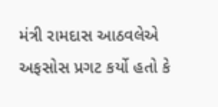મંત્રી રામદાસ આઠવલેએ અફસોસ પ્રગટ કર્યો હતો કે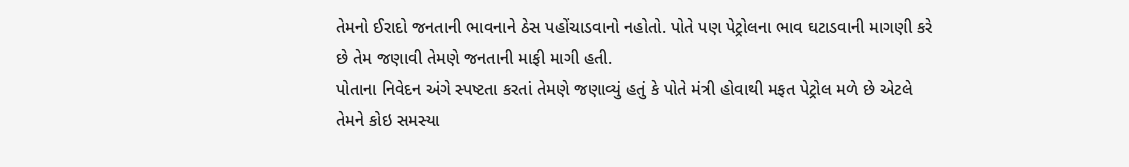તેમનો ઈરાદો જનતાની ભાવનાને ઠેસ પહોંચાડવાનો નહોતો. પોતે પણ પેટ્રોલના ભાવ ઘટાડવાની માગણી કરે છે તેમ જણાવી તેમણે જનતાની માફી માગી હતી.
પોતાના નિવેદન અંગે સ્પષ્ટતા કરતાં તેમણે જણાવ્યું હતું કે પોતે મંત્રી હોવાથી મફત પેટ્રોલ મળે છે એટલે તેમને કોઇ સમસ્યા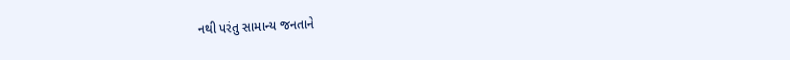નથી પરંતુ સામાન્ય જનતાને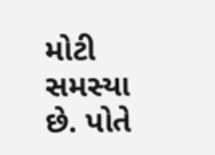મોટી સમસ્યા છે. પોતે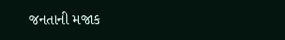જનતાની મજાક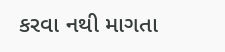કરવા નથી માગતા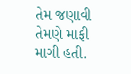તેમ જણાવી તેમણે માફી માગી હતી.